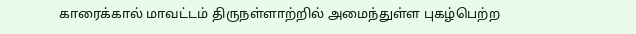காரைக்கால் மாவட்டம் திருநள்ளாற்றில் அமைந்துள்ள புகழ்பெற்ற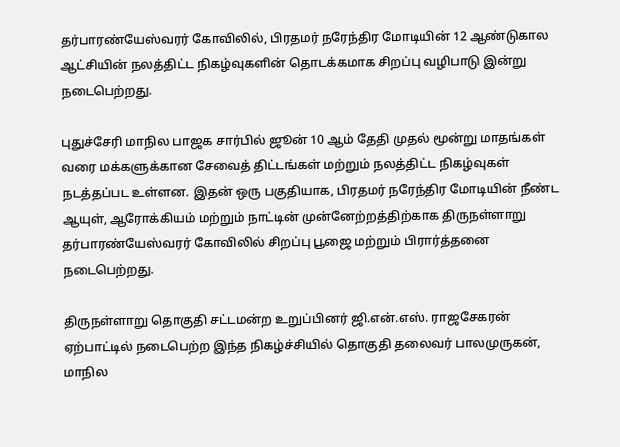தர்பாரண்யேஸ்வரர் கோவிலில், பிரதமர் நரேந்திர மோடியின் 12 ஆண்டுகால ஆட்சியின் நலத்திட்ட நிகழ்வுகளின் தொடக்கமாக சிறப்பு வழிபாடு இன்று நடைபெற்றது.

புதுச்சேரி மாநில பாஜக சார்பில் ஜூன் 10 ஆம் தேதி முதல் மூன்று மாதங்கள் வரை மக்களுக்கான சேவைத் திட்டங்கள் மற்றும் நலத்திட்ட நிகழ்வுகள் நடத்தப்பட உள்ளன. இதன் ஒரு பகுதியாக, பிரதமர் நரேந்திர மோடியின் நீண்ட ஆயுள், ஆரோக்கியம் மற்றும் நாட்டின் முன்னேற்றத்திற்காக திருநள்ளாறு தர்பாரண்யேஸ்வரர் கோவிலில் சிறப்பு பூஜை மற்றும் பிரார்த்தனை நடைபெற்றது.

திருநள்ளாறு தொகுதி சட்டமன்ற உறுப்பினர் ஜி.என்.எஸ். ராஜசேகரன் ஏற்பாட்டில் நடைபெற்ற இந்த நிகழ்ச்சியில் தொகுதி தலைவர் பாலமுருகன், மாநில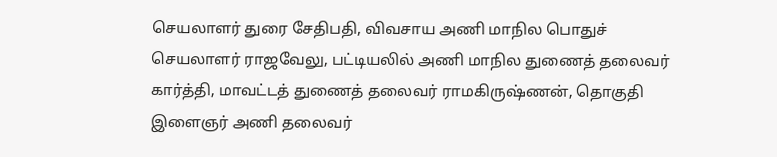செயலாளர் துரை சேதிபதி, விவசாய அணி மாநில பொதுச் செயலாளர் ராஜவேலு, பட்டியலில் அணி மாநில துணைத் தலைவர் கார்த்தி, மாவட்டத் துணைத் தலைவர் ராமகிருஷ்ணன், தொகுதி இளைஞர் அணி தலைவர்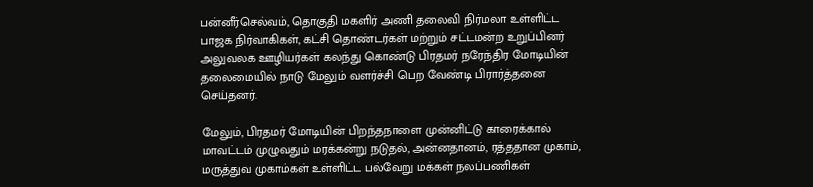பன்னீர்செல்வம், தொகுதி மகளிர் அணி தலைவி நிர்மலா உள்ளிட்ட பாஜக நிர்வாகிகள், கட்சி தொண்டர்கள் மற்றும் சட்டமன்ற உறுப்பினர் அலுவலக ஊழியர்கள் கலந்து கொண்டு பிரதமர் நரேந்திர மோடியின் தலைமையில் நாடு மேலும் வளர்ச்சி பெற வேண்டி பிரார்த்தனை செய்தனர்.

மேலும், பிரதமர் மோடியின் பிறந்தநாளை முன்னிட்டு காரைக்கால் மாவட்டம் முழுவதும் மரக்கன்று நடுதல், அன்னதானம், ரத்ததான முகாம், மருத்துவ முகாம்கள் உள்ளிட்ட பல்வேறு மக்கள் நலப்பணிகள்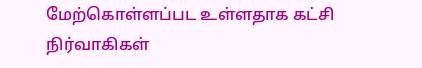மேற்கொள்ளப்பட உள்ளதாக கட்சி நிர்வாகிகள்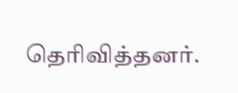தெரிவித்தனர்.